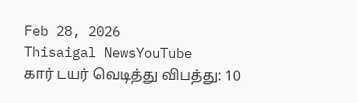Feb 28, 2026
Thisaigal NewsYouTube
கார் டயர் வெடித்து விபத்து: 10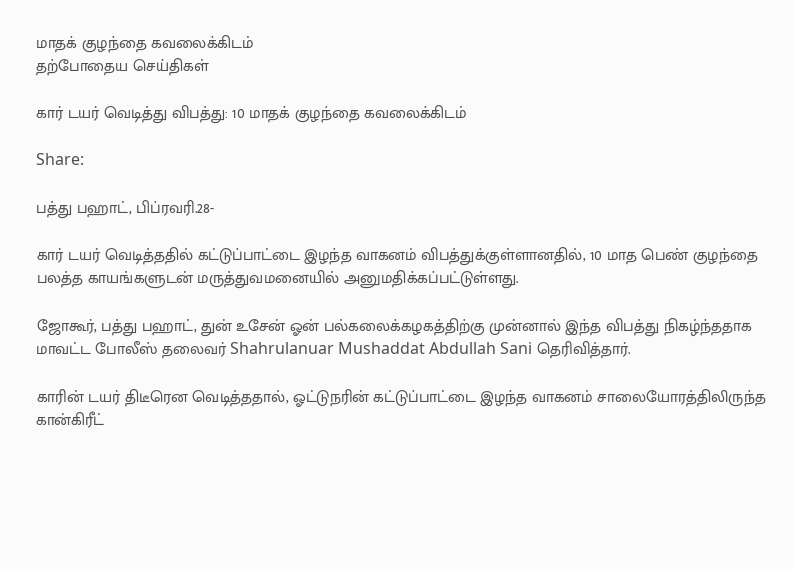மாதக் குழந்தை கவலைக்கிடம்
தற்போதைய செய்திகள்

கார் டயர் வெடித்து விபத்து: 10 மாதக் குழந்தை கவலைக்கிடம்

Share:

பத்து பஹாட், பிப்ரவரி.28-

கார் டயர் வெடித்ததில் கட்டுப்பாட்டை இழந்த வாகனம் விபத்துக்குள்ளானதில், 10 மாத பெண் குழந்தை பலத்த காயங்களுடன் மருத்துவமனையில் அனுமதிக்கப்பட்டுள்ளது.

ஜோகூர், பத்து பஹாட், துன் உசேன் ஓன் பல்கலைக்கழகத்திற்கு முன்னால் இந்த விபத்து நிகழ்ந்ததாக மாவட்ட போலீஸ் தலைவர் Shahrulanuar Mushaddat Abdullah Sani தெரிவித்தார்.

காரின் டயர் திடீரென வெடித்ததால், ஓட்டுநரின் கட்டுப்பாட்டை இழந்த வாகனம் சாலையோரத்திலிருந்த கான்கிரீட்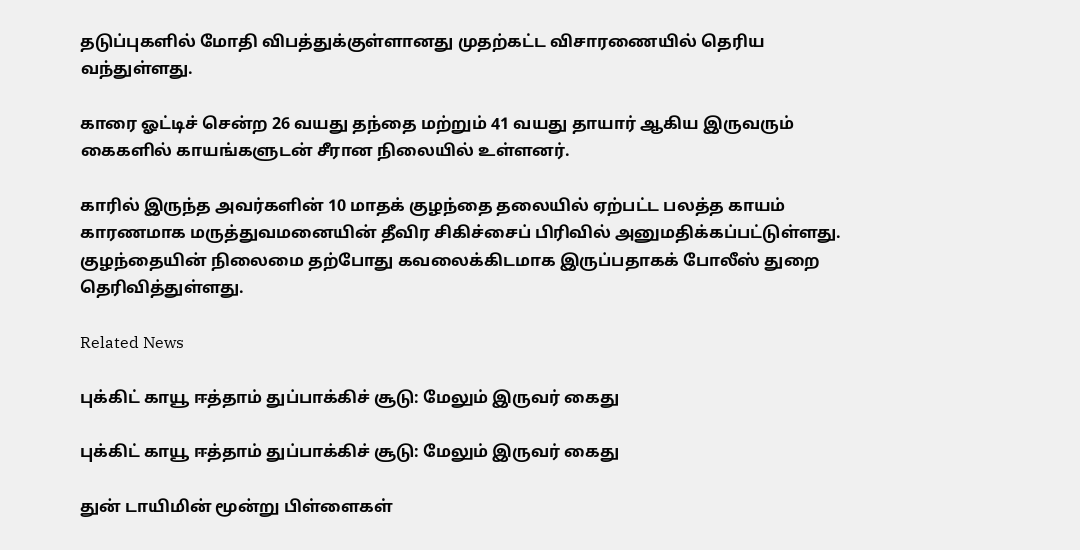தடுப்புகளில் மோதி விபத்துக்குள்ளானது முதற்கட்ட விசாரணையில் தெரிய வந்துள்ளது.

காரை ஓட்டிச் சென்ற 26 வயது தந்தை மற்றும் 41 வயது தாயார் ஆகிய இருவரும் கைகளில் காயங்களுடன் சீரான நிலையில் உள்ளனர்.

காரில் இருந்த அவர்களின் 10 மாதக் குழந்தை தலையில் ஏற்பட்ட பலத்த காயம் காரணமாக மருத்துவமனையின் தீவிர சிகிச்சைப் பிரிவில் அனுமதிக்கப்பட்டுள்ளது. குழந்தையின் நிலைமை தற்போது கவலைக்கிடமாக இருப்பதாகக் போலீஸ் துறை தெரிவித்துள்ளது.

Related News

புக்கிட் காயூ ஈத்தாம் துப்பாக்கிச் சூடு: மேலும் இருவர் கைது

புக்கிட் காயூ ஈத்தாம் துப்பாக்கிச் சூடு: மேலும் இருவர் கைது

துன் டாயிமின் மூன்று பிள்ளைகள்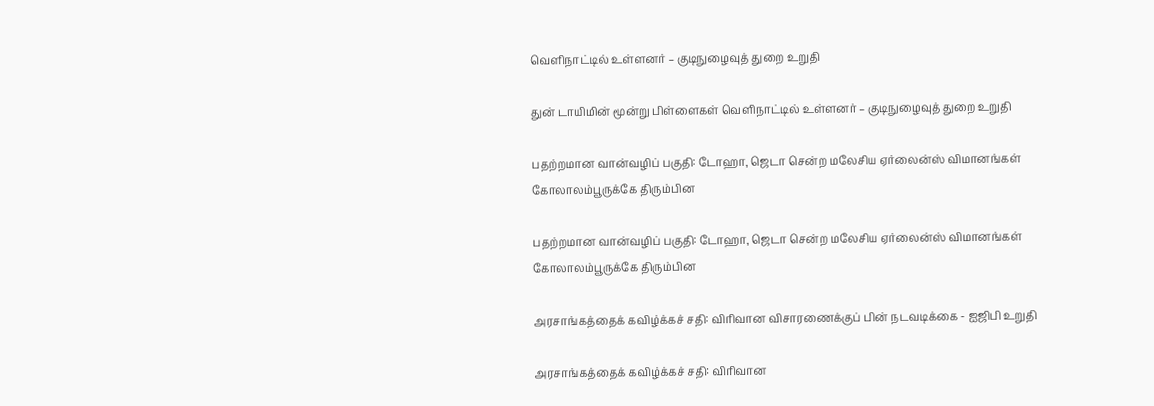வெளிநாட்டில் உள்ளனர் – குடிநுழைவுத் துறை உறுதி

துன் டாயிமின் மூன்று பிள்ளைகள் வெளிநாட்டில் உள்ளனர் – குடிநுழைவுத் துறை உறுதி

பதற்றமான வான்வழிப் பகுதி: டோஹா, ஜெடா சென்ற மலேசிய ஏர்லைன்ஸ் விமானங்கள் கோலாலம்பூருக்கே திரும்பின

பதற்றமான வான்வழிப் பகுதி: டோஹா, ஜெடா சென்ற மலேசிய ஏர்லைன்ஸ் விமானங்கள் கோலாலம்பூருக்கே திரும்பின

அரசாங்கத்தைக் கவிழ்க்கச் சதி: விரிவான விசாரணைக்குப் பின் நடவடிக்கை - ஐஜிபி உறுதி

அரசாங்கத்தைக் கவிழ்க்கச் சதி: விரிவான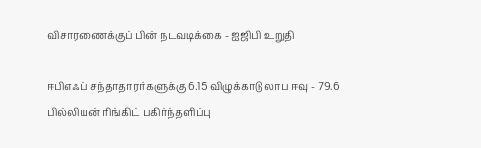விசாரணைக்குப் பின் நடவடிக்கை - ஐஜிபி உறுதி

ஈபிஎஃப் சந்தாதாரர்களுக்கு 6.15 விழுக்காடு லாப ஈவு - 79.6 பில்லியன் ரிங்கிட் பகிர்ந்தளிப்பு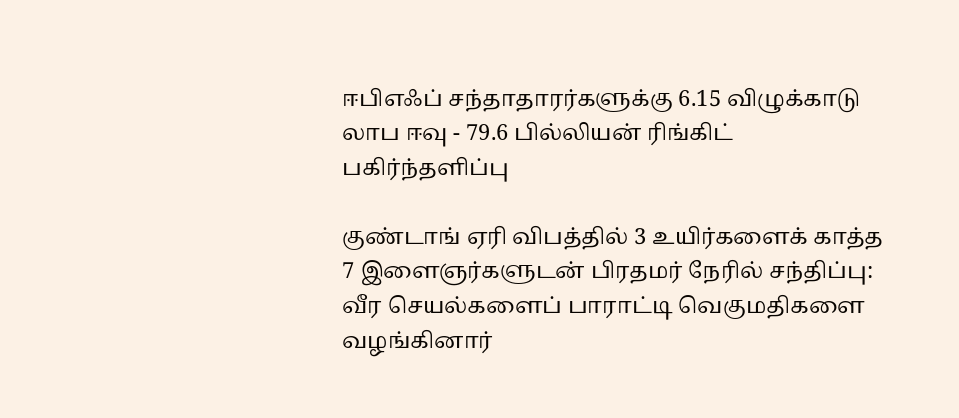ஈபிஎஃப் சந்தாதாரர்களுக்கு 6.15 விழுக்காடு லாப ஈவு - 79.6 பில்லியன் ரிங்கிட் பகிர்ந்தளிப்பு

குண்டாங் ஏரி விபத்தில் 3 உயிர்களைக் காத்த 7 இளைஞர்களுடன் பிரதமர் நேரில் சந்திப்பு: வீர செயல்களைப் பாராட்டி வெகுமதிகளை வழங்கினார்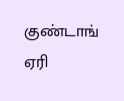குண்டாங் ஏரி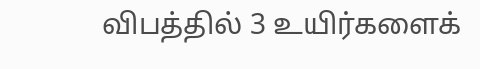விபத்தில் 3 உயிர்களைக்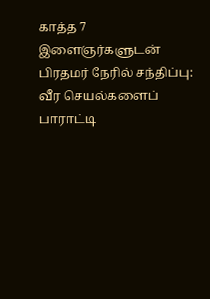காத்த 7 இளைஞர்களுடன் பிரதமர் நேரில் சந்திப்பு: வீர செயல்களைப் பாராட்டி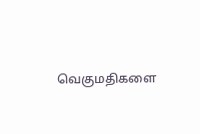வெகுமதிகளை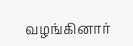வழங்கினார்